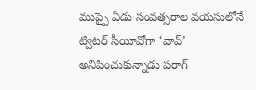ముప్పై ఏడు సంవత్సరాల వయసులోనే ట్విటర్ సీయీవోగా ‘వావ్’ అనిపించుకున్నాడు పరాగ్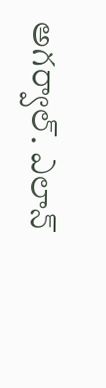అగర్వాల్. ఎలాన్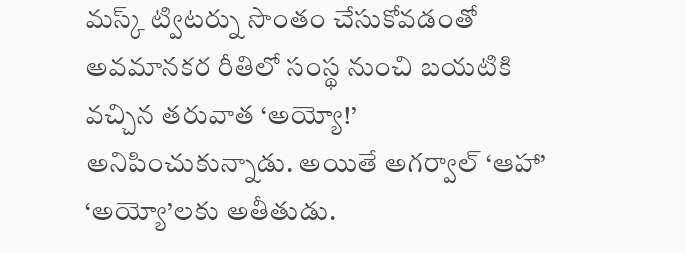మస్క్ ట్విటర్ను సొంతం చేసుకోవడంతో అవమానకర రీతిలో సంస్థ నుంచి బయటికి వచ్చిన తరువాత ‘అయ్యో!’ అనిపించుకున్నాడు. అయితే అగర్వాల్ ‘ఆహా’ ‘అయ్యో’లకు అతీతుడు.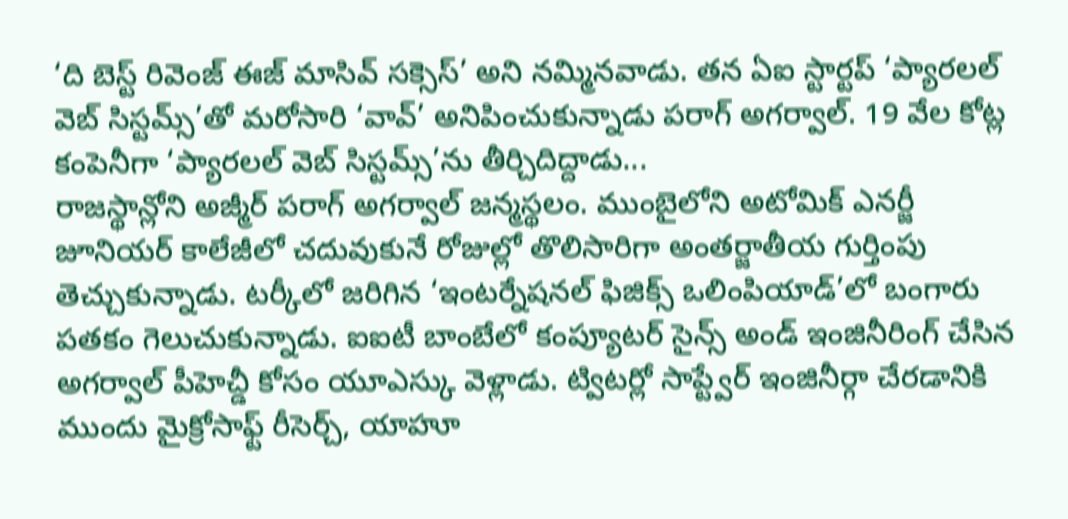‘ది బెస్ట్ రివెంజ్ ఈజ్ మాసివ్ సక్సెస్’ అని నమ్మినవాడు. తన ఏఐ స్టార్టప్ ‘ప్యారలల్ వెబ్ సిస్టమ్స్’తో మరోసారి ‘వావ్’ అనిపించుకున్నాడు పరాగ్ అగర్వాల్. 19 వేల కోట్ల కంపెనీగా ‘ప్యారలల్ వెబ్ సిస్టమ్స్’ను తీర్చిదిద్దాడు...
రాజస్థాన్లోని అజ్మీర్ పరాగ్ అగర్వాల్ జన్మస్థలం. ముంబైలోని అటోమిక్ ఎనర్జీ జూనియర్ కాలేజీలో చదువుకునే రోజుల్లో తొలిసారిగా అంతర్జాతీయ గుర్తింపు తెచ్చుకున్నాడు. టర్కీలో జరిగిన ‘ఇంటర్నేషనల్ ఫిజిక్స్ ఒలింపియాడ్’లో బంగారు పతకం గెలుచుకున్నాడు. ఐఐటీ బాంబేలో కంప్యూటర్ సైన్స్ అండ్ ఇంజినీరింగ్ చేసిన అగర్వాల్ పీహెచ్డీ కోసం యూఎస్కు వెళ్లాడు. ట్విటర్లో సాప్ట్వేర్ ఇంజినీర్గా చేరడానికి ముందు మైక్రోసాఫ్ట్ రీసెర్చ్, యాహూ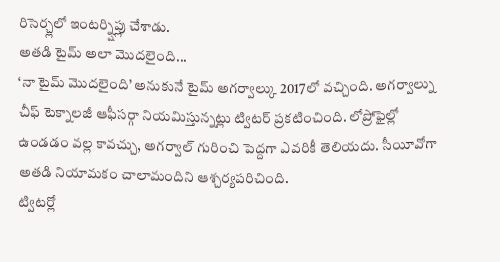రిసెర్చ్లలో ఇంటర్న్షిప్లు చేశాడు.
అతడి టైమ్ అలా మొదలైంది...
‘నా టైమ్ మొదలైంది’ అనుకునే టైమ్ అగర్వాల్కు 2017లో వచ్చింది. అగర్వాల్ను చీఫ్ టెక్నాలజీ ఆఫీసర్గా నియమిస్తున్నట్లు ట్విటర్ ప్రకటించింది. లోప్రోఫైల్లో ఉండడం వల్ల కావచ్చు, అగర్వాల్ గురించి పెద్దగా ఎవరికీ తెలియదు. సీయీవోగా అతడి నియామకం చాలామందిని ఆశ్చర్యపరిచింది.
ట్విటర్లో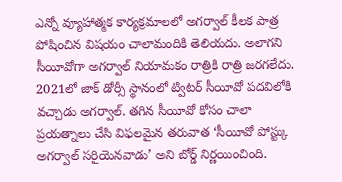ఎన్నో వ్యూహాత్మక కార్యక్రమాలలో అగర్వాల్ కీలక పాత్ర పోషించిన విషయం చాలామందికి తెలియదు. అలాగని సీయీవోగా అగర్వాల్ నియామకం రాత్రికి రాత్రి జరగలేదు. 2021లో జాక్ డోర్సీ స్థానంలో ట్విటర్ సీయీవో పదవిలోకి వచ్చాడు అగర్వాల్. తగిన సీయీవో కోసం చాలా ప్రయత్నాలు చేసి విఫలమైన తరువాత ‘సీయీవో పోస్ట్కు అగర్వాల్ సరిౖయెనవాడు’ అని బోర్డ్ నిర్ణయించింది.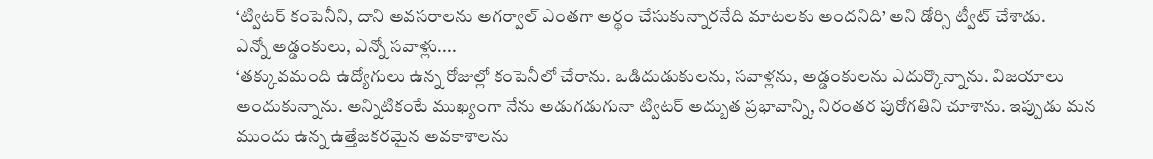‘ట్విటర్ కంపెనీని, దాని అవసరాలను అగర్వాల్ ఎంతగా అర్థం చేసుకున్నారనేది మాటలకు అందనిది’ అని డోర్సి ట్వీట్ చేశాడు.
ఎన్నో అడ్డంకులు, ఎన్నో సవాళ్లు....
‘తక్కువమంది ఉద్యోగులు ఉన్న రోజుల్లో కంపెనీలో చేరాను. ఒడిదుడుకులను, సవాళ్లను, అడ్డంకులను ఎదుర్కొన్నాను. విజయాలు అందుకున్నాను. అన్నిటికంటే ముఖ్యంగా నేను అడుగడుగునా ట్విటర్ అద్బుత ప్రభావాన్ని, నిరంతర పురోగతిని చూశాను. ఇప్పుడు మన ముందు ఉన్న ఉత్తేజకరమైన అవకాశాలను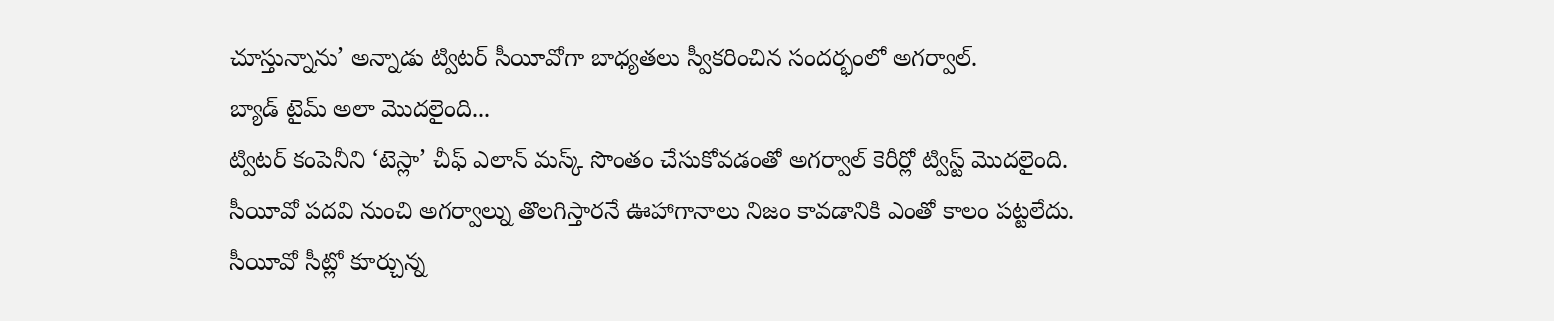చూస్తున్నాను’ అన్నాడు ట్విటర్ సీయీవోగా బాధ్యతలు స్వీకరించిన సందర్భంలో అగర్వాల్.
బ్యాడ్ టైమ్ అలా మొదలైంది...
ట్విటర్ కంపెనీని ‘టెస్లా’ చీఫ్ ఎలాన్ మస్క్ సొంతం చేసుకోవడంతో అగర్వాల్ కెరీర్లో ట్విస్ట్ మొదలైంది. సీయీవో పదవి నుంచి అగర్వాల్ను తొలగిస్తారనే ఊహాగానాలు నిజం కావడానికి ఎంతో కాలం పట్టలేదు.
సీయీవో సీట్లో కూర్చున్న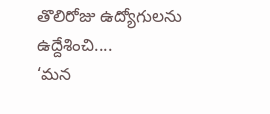తొలిరోజు ఉద్యోగులను ఉద్దేశించి....
‘మన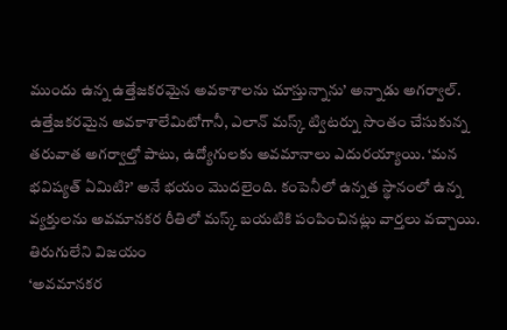ముందు ఉన్న ఉత్తేజకరమైన అవకాశాలను చూస్తున్నాను’ అన్నాడు అగర్వాల్.
ఉత్తేజకరమైన అవకాశాలేమిటోగానీ, ఎలాన్ మస్క్ ట్విటర్ను సొంతం చేసుకున్న తరువాత అగర్వాల్తో పాటు, ఉద్యోగులకు అవమానాలు ఎదురయ్యాయి. ‘మన భవిష్యత్ ఏమిటి?’ అనే భయం మొదలైంది. కంపెనీలో ఉన్నత స్థానంలో ఉన్న వ్యక్తులను అవమానకర రీతిలో మస్క్ బయటికి పంపించినట్లు వార్తలు వచ్చాయి.
తిరుగులేని విజయం
‘అవమానకర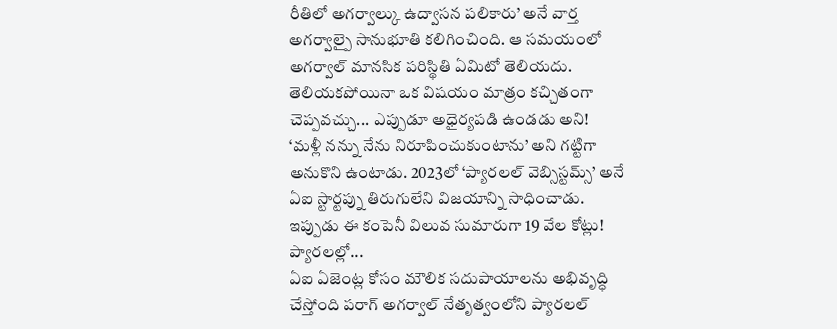రీతిలో అగర్వాల్కు ఉద్వాసన పలికారు’ అనే వార్త అగర్వాల్పై సానుభూతి కలిగించింది. ఆ సమయంలో అగర్వాల్ మానసిక పరిస్థితి ఏమిటో తెలియదు. తెలియకపోయినా ఒక విషయం మాత్రం కచ్చితంగా చెప్పవచ్చు... ఎప్పుడూ అధైర్యపడి ఉండడు అని!
‘మళ్లీ నన్ను నేను నిరూపించుకుంటాను’ అని గట్టిగా అనుకొని ఉంటాడు. 2023లో ‘ప్యారలల్ వెబ్సిస్టమ్స్’ అనే ఏఐ స్టార్టప్ను తిరుగులేని విజయాన్ని సాధించాడు. ఇప్పుడు ఈ కంపెనీ విలువ సుమారుగా 19 వేల కోట్లు!
ప్యారలల్లో...
ఏఐ ఏజెంట్ల కోసం మౌలిక సదుపాయాలను అభివృద్ధి చేస్తోంది పరాగ్ అగర్వాల్ నేతృత్వంలోని ప్యారలల్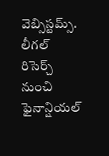వెబ్సిస్టమ్స్. లీగల్ రిసెర్చ్ నుంచి ఫైనాన్షియల్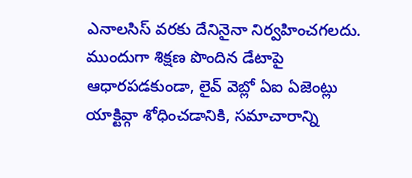ఎనాలసిస్ వరకు దేనినైనా నిర్వహించగలదు. ముందుగా శిక్షణ పొందిన డేటాపై ఆధారపడకుండా, లైవ్ వెబ్లో ఏఐ ఏజెంట్లు యాక్టివ్గా శోధించడానికి, సమాచారాన్ని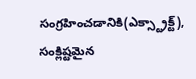సంగ్రహించడానికి(ఎక్స్ట్రాక్ట్), సంక్లిష్టమైన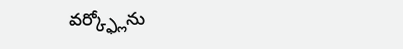వర్క్ఫ్లోను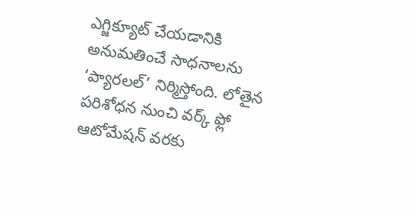ఎగ్జిక్యూట్ చేయడానికి అనుమతించే సాధనాలను ‘ప్యారలల్’ నిర్మిస్తోంది. లోతైన పరిశోధన నుంచి వర్క్ ఫ్లో ఆటోమేషన్ వరకు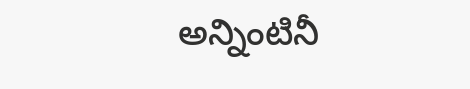అన్నింటినీ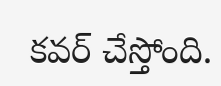కవర్ చేస్తోంది.